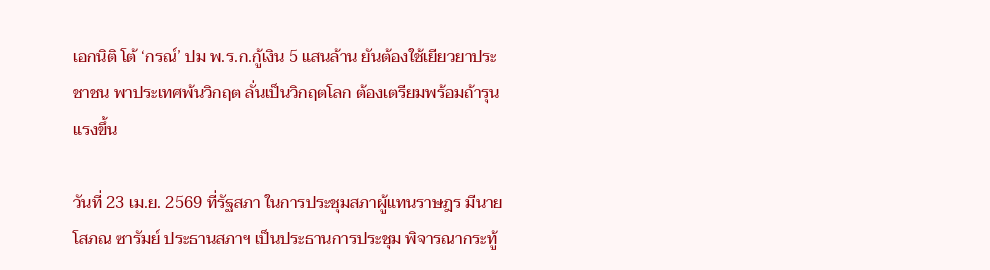เอกนิติ โต้ ‘กรณ์’ ปม พ.ร.ก.กู้เงิน 5 แสนล้าน ยันต้องใช้เยียวยาประชาชน พาประเทศพ้นวิกฤต ลั่นเป็นวิกฤตโลก ต้องเตรียมพร้อมถ้ารุนแรงขึ้น

วันที่ 23 เม.ย. 2569 ที่รัฐสภา ในการประชุมสภาผู้แทนราษฎร มีนายโสภณ ซารัมย์ ประธานสภาฯ เป็นประธานการประชุม พิจารณากระทู้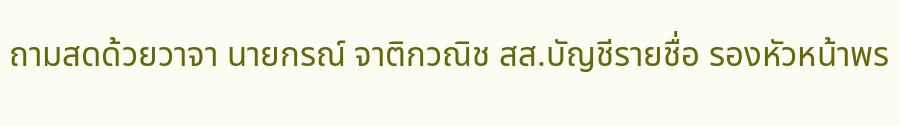ถามสดด้วยวาจา นายกรณ์ จาติกวณิช สส.บัญชีรายชื่อ รองหัวหน้าพร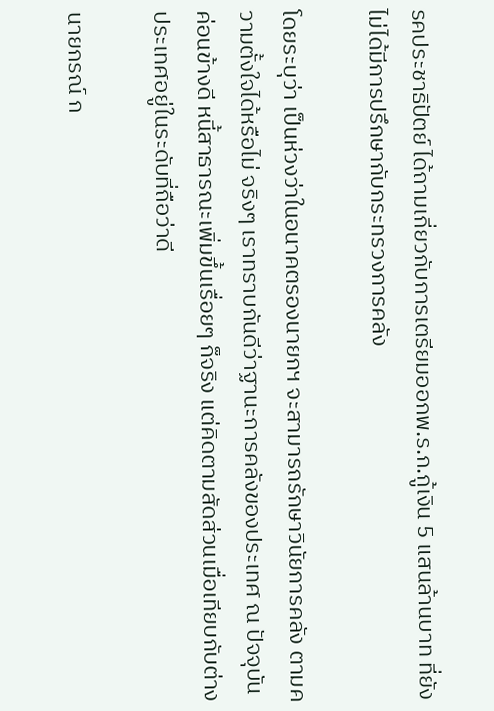รคประชาธิปัตย์ ได้ถามเกี่ยวกับการเตรียมออกพ.ร.ก.กู้เงิน 5 แสนล้านบาท ที่ยังไม่ได้มีการปรึกษากับกระทรวงการคลัง

โดยระบุว่า เป็นห่วงว่าในอนาคตรองนายกฯ จะสามารถรักษาวินัยการคลัง ตามความตั้งใจได้หรือไม่ จริงๆ เราทราบกันดีว่าฐานะการคลังของประเทศ ณ ปัจจุบันค่อนข้างดี หนี้สาธารณะเพิ่มขึ้นเรื่อยๆ ก็จริง แต่คิดตามสัดส่วนเมื่อเทียบกับต่างประเทศอยู่ในระดับที่ถือว่าดี

นายกรณ์ ก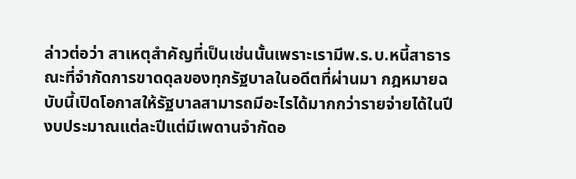ล่าวต่อว่า สาเหตุสำคัญที่เป็นเช่นนั้นเพราะเรามีพ.ร.บ.หนี้สาธารณะที่จำกัดการขาดดุลของทุกรัฐบาลในอดีตที่ผ่านมา กฎหมายฉบับนี้เปิดโอกาสให้รัฐบาลสามารถมีอะไรได้มากกว่ารายจ่ายได้ในปีงบประมาณแต่ละปีแต่มีเพดานจำกัดอ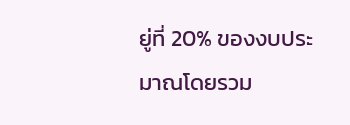ยู่ที่ 20% ของงบประมาณโดยรวม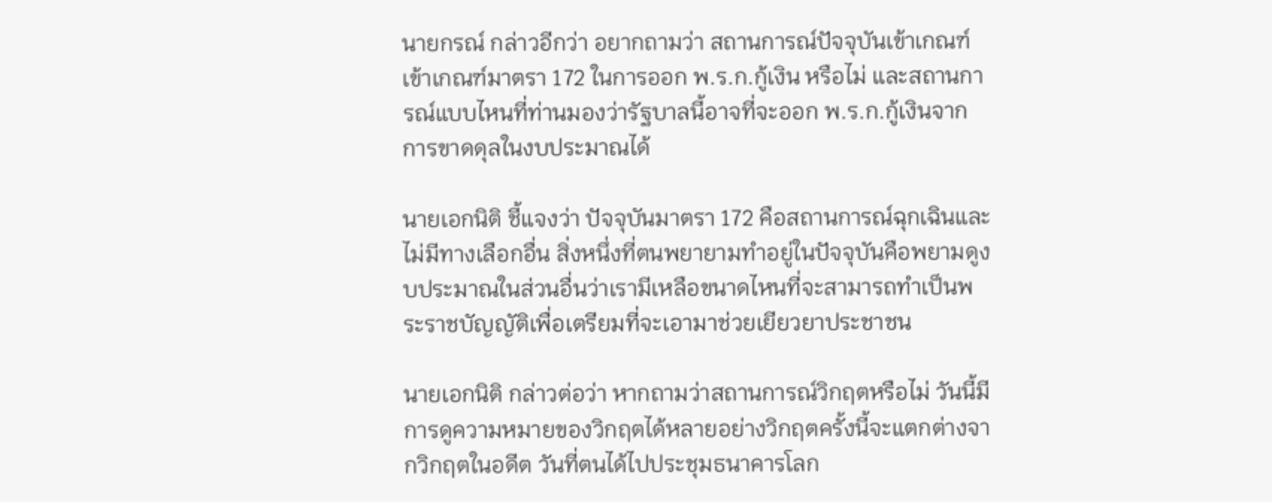นายกรณ์ กล่าวอีกว่า อยากถามว่า สถานการณ์ปัจจุบันเข้าเกณฑ์เข้าเกณฑ์มาตรา 172 ในการออก พ.ร.ก.กู้เงิน หรือไม่ และสถานการณ์แบบไหนที่ท่านมองว่ารัฐบาลนี้อาจที่จะออก พ.ร.ก.กู้เงินจากการขาดดุลในงบประมาณได้

นายเอกนิติ ชี้แจงว่า ปัจจุบันมาตรา 172 คือสถานการณ์ฉุกเฉินและไม่มีทางเลือกอื่น สิ่งหนึ่งที่ตนพยายามทำอยู่ในปัจจุบันคือพยามดูงบประมาณในส่วนอื่นว่าเรามีเหลือขนาดไหนที่จะสามารถทำเป็นพระราชบัญญัติเพื่อเตรียมที่จะเอามาช่วยเยียวยาประชาชน

นายเอกนิติ กล่าวต่อว่า หากถามว่าสถานการณ์วิกฤตหรือไม่ วันนี้มีการดูความหมายของวิกฤตได้หลายอย่างวิกฤตครั้งนี้จะแตกต่างจากวิกฤตในอดีต วันที่ตนได้ไปประชุมธนาคารโลก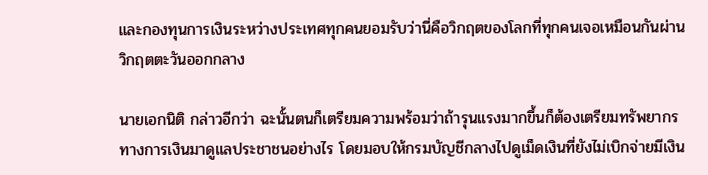และกองทุนการเงินระหว่างประเทศทุกคนยอมรับว่านี่คือวิกฤตของโลกที่ทุกคนเจอเหมือนกันผ่านวิกฤตตะวันออกกลาง

นายเอกนิติ กล่าวอีกว่า ฉะนั้นตนก็เตรียมความพร้อมว่าถ้ารุนแรงมากขึ้นก็ต้องเตรียมทรัพยากรทางการเงินมาดูแลประชาชนอย่างไร โดยมอบให้กรมบัญชีกลางไปดูเม็ดเงินที่ยังไม่เบิกจ่ายมีเงิน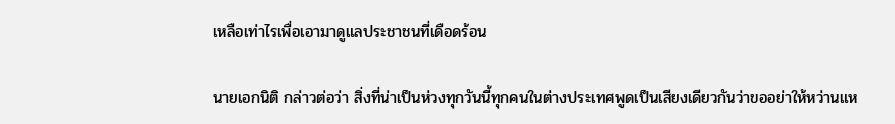เหลือเท่าไรเพื่อเอามาดูแลประชาชนที่เดือดร้อน

นายเอกนิติ กล่าวต่อว่า สิ่งที่น่าเป็นห่วงทุกวันนี้ทุกคนในต่างประเทศพูดเป็นเสียงเดียวกันว่าขออย่าให้หว่านแห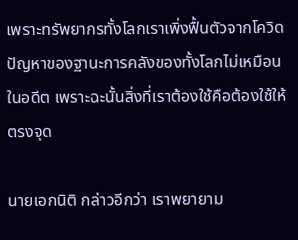เพราะทรัพยากรทั้งโลกเราเพิ่งฟื้นตัวจากโควิด ปัญหาของฐานะการคลังของทั้งโลกไม่เหมือนในอดีต เพราะฉะนั้นสิ่งที่เราต้องใช้คือต้องใช้ให้ตรงจุด

นายเอกนิติ กล่าวอีกว่า เราพยายาม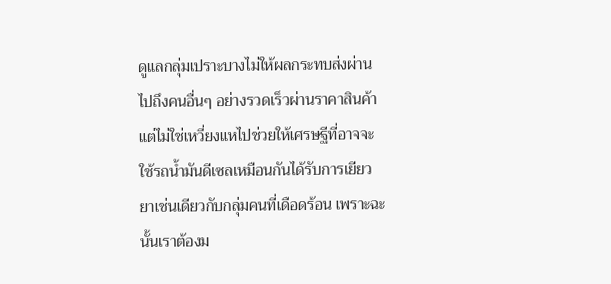ดูแลกลุ่มเปราะบางไม่ให้ผลกระทบส่งผ่านไปถึงคนอื่นๆ อย่างรวดเร็วผ่านราคาสินค้า แต่ไม่ใช่เหวี่ยงแหไปช่วยให้เศรษฐีที่อาจจะใช้รถน้ำมันดีเซลเหมือนกันได้รับการเยียวยาเช่นเดียวกับกลุ่มคนที่เดือดร้อน เพราะฉะนั้นเราต้องม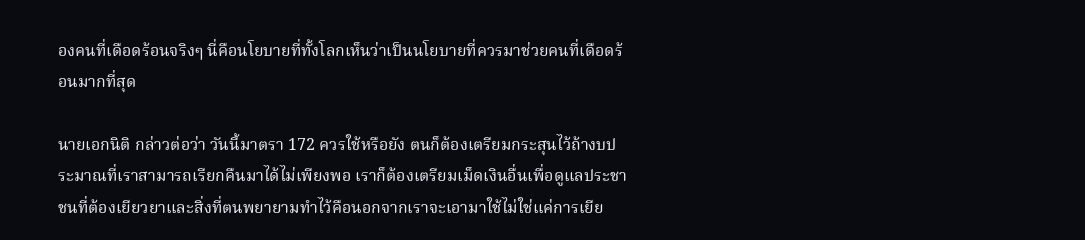องคนที่เดือดร้อนจริงๆ นี่คือนโยบายที่ทั้งโลกเห็นว่าเป็นนโยบายที่ควรมาช่วยคนที่เดือดร้อนมากที่สุด

นายเอกนิติ กล่าวต่อว่า วันนี้มาตรา 172 ควรใช้หรือยัง ตนก็ต้องเตรียมกระสุนไว้ถ้างบประมาณที่เราสามารถเรียกคืนมาได้ไม่เพียงพอ เราก็ต้องเตรียมเม็ดเงินอื่นเพื่อดูแลประชาชนที่ต้องเยียวยาและสิ่งที่ตนพยายามทำไว้คือนอกจากเราจะเอามาใช้ไม่ใช่แค่การเยีย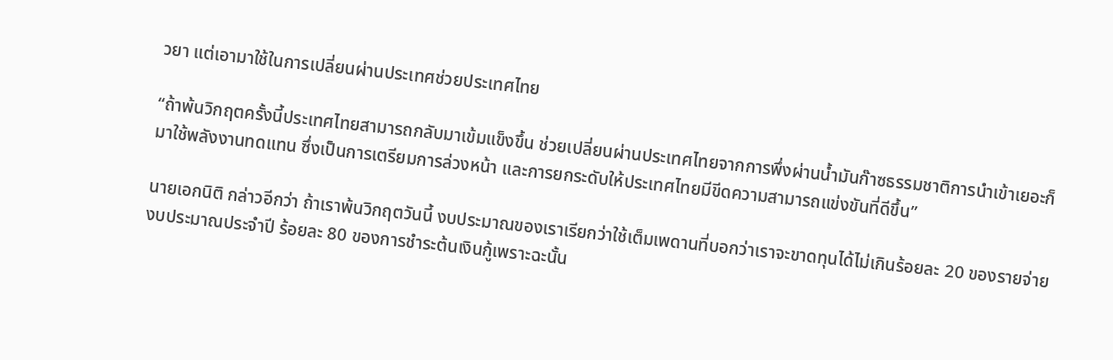วยา แต่เอามาใช้ในการเปลี่ยนผ่านประเทศช่วยประเทศไทย

“ถ้าพ้นวิกฤตครั้งนี้ประเทศไทยสามารถกลับมาเข้มแข็งขึ้น ช่วยเปลี่ยนผ่านประเทศไทยจากการพึ่งผ่านน้ำมันก๊าซธรรมชาติการนำเข้าเยอะก็มาใช้พลังงานทดแทน ซึ่งเป็นการเตรียมการล่วงหน้า และการยกระดับให้ประเทศไทยมีขีดความสามารถแข่งขันที่ดีขึ้น”

นายเอกนิติ กล่าวอีกว่า ถ้าเราพ้นวิกฤตวันนี้ งบประมาณของเราเรียกว่าใช้เต็มเพดานที่บอกว่าเราจะขาดทุนได้ไม่เกินร้อยละ 20 ของรายจ่ายงบประมาณประจำปี ร้อยละ 80 ของการชำระต้นเงินกู้เพราะฉะนั้น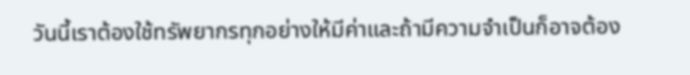วันนี้เราต้องใช้ทรัพยากรทุกอย่างให้มีค่าและถ้ามีความจำเป็นก็อาจต้อง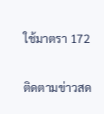ใช้มาตรา 172

ติดตามข่าวสด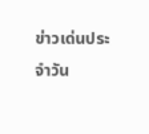ข่าวเด่นประจำวัน